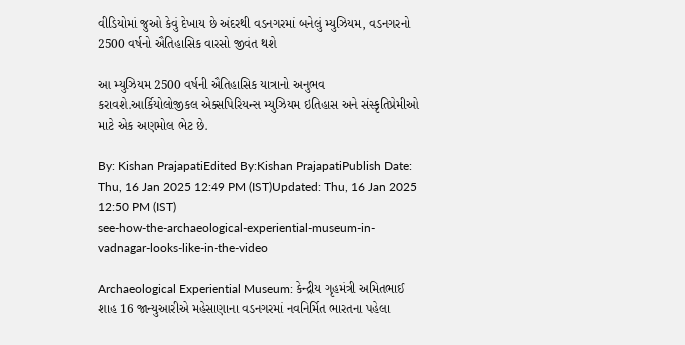વીડિયોમાં જુઓ કેવું દેખાય છે અંદરથી વડનગરમાં બનેલું મ્યુઝિયમ, વડનગરનો 2500 વર્ષનો ઐતિહાસિક વારસો જીવંત થશે

આ મ્યુઝિયમ 2500 વર્ષની ઐતિહાસિક યાત્રાનો અનુભવ કરાવશે.આર્કિયોલોજીકલ એક્સપિરિયન્સ મ્યુઝિયમ ઇતિહાસ અને સંસ્કૃતિપ્રેમીઓ માટે એક અણમોલ ભેટ છે.

By: Kishan PrajapatiEdited By:Kishan PrajapatiPublish Date: Thu, 16 Jan 2025 12:49 PM (IST)Updated: Thu, 16 Jan 2025 12:50 PM (IST)
see-how-the-archaeological-experiential-museum-in-vadnagar-looks-like-in-the-video

Archaeological Experiential Museum: કેન્દ્રીય ગૃહમંત્રી અમિતભાઈ શાહ 16 જાન્યુઆરીએ મહેસાણાના વડનગરમાં નવનિર્મિત ભારતના પહેલા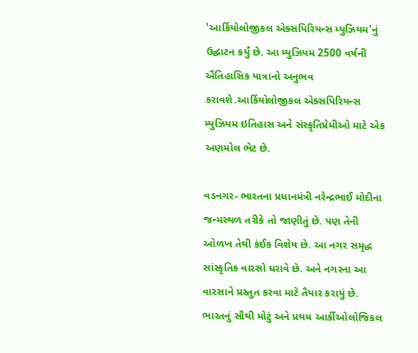'આર્કિયોલોજીકલ એક્સપિરિયન્સ મ્યુઝિયમ'નું ઉદ્ઘાટન કર્યું છે. આ મ્યુઝિયમ 2500 વર્ષની ઐતિહાસિક યાત્રાનો અનુભવ કરાવશે.આર્કિયોલોજીકલ એક્સપિરિયન્સ મ્યુઝિયમ ઇતિહાસ અને સંસ્કૃતિપ્રેમીઓ માટે એક અણમોલ ભેટ છે.

વડનગર- ભારતના પ્રધાનમંત્રી નરેન્દ્રભાઈ મોદીના જન્મસ્થળ તરીકે તો જાણીતું છે. પણ તેની ઓળખ તેથી કંઈક વિશેષ છે. આ નગર સમૃદ્ધ સાંસ્કૃતિક વારસો ધરાવે છે. અને નગરના આ વારસાને પ્રસ્તુત કરવા માટે તૈયાર કરાયું છે. ભારતનું સૌથી મોટું અને પ્રથમ આર્કીઓલોજિકલ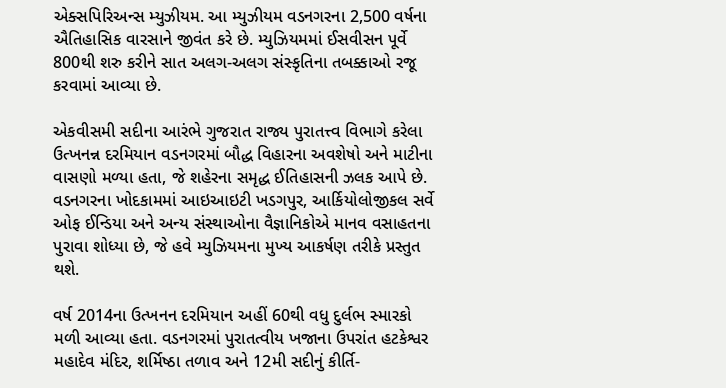એક્સપિરિઅન્સ મ્યુઝીયમ. આ મ્યુઝીયમ વડનગરના 2,500 વર્ષના ઐતિહાસિક વારસાને જીવંત કરે છે. મ્યુઝિયમમાં ઈસવીસન પૂર્વે 800થી શરુ કરીને સાત અલગ-અલગ સંસ્કૃતિના તબક્કાઓ રજૂ કરવામાં આવ્યા છે.

એકવીસમી સદીના આરંભે ગુજરાત રાજ્ય પુરાતત્ત્વ વિભાગે કરેલા ઉત્ખનન્ન દરમિયાન વડનગરમાં બૌદ્ધ વિહારના અવશેષો અને માટીના વાસણો મળ્યા હતા, જે શહેરના સમૃદ્ધ ઈતિહાસની ઝલક આપે છે. વડનગરના ખોદકામમાં આઇઆઇટી ખડગપુર, આર્કિયોલોજીકલ સર્વે ઓફ ઈન્ડિયા અને અન્ય સંસ્થાઓના વૈજ્ઞાનિકોએ માનવ વસાહતના પુરાવા શોધ્યા છે, જે હવે મ્યુઝિયમના મુખ્ય આકર્ષણ તરીકે પ્રસ્તુત થશે.

વર્ષ 2014ના ઉત્ખનન દરમિયાન અહીં 60થી વધુ દુર્લભ સ્મારકો મળી આવ્યા હતા. વડનગરમાં પુરાતત્વીય ખજાના ઉપરાંત હટકેશ્વર મહાદેવ મંદિર, શર્મિષ્ઠા તળાવ અને 12મી સદીનું કીર્તિ-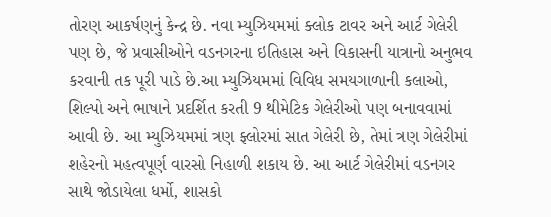તોરણ આકર્ષણનું કેન્દ્ર છે. નવા મ્યુઝિયમમાં ક્લોક ટાવર અને આર્ટ ગેલેરી પણ છે, જે પ્રવાસીઓને વડનગરના ઇતિહાસ અને વિકાસની યાત્રાનો અનુભવ કરવાની તક પૂરી પાડે છે.આ મ્યુઝિયમમાં વિવિધ સમયગાળાની કલાઓ, શિલ્પો અને ભાષાને પ્રદર્શિત કરતી 9 થીમેટિક ગેલેરીઓ પણ બનાવવામાં આવી છે. આ મ્યુઝિયમમાં ત્રણ ફ્લોરમાં સાત ગેલેરી છે, તેમાં ત્રણ ગેલેરીમાં શહેરનો મહત્વપૂર્ણ વારસો નિહાળી શકાય છે. આ આર્ટ ગેલેરીમાં વડનગર સાથે જોડાયેલા ધર્મો, શાસકો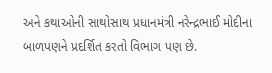અને કથાઓની સાથોસાથ પ્રધાનમંત્રી નરેન્દ્રભાઈ મોદીના બાળપણને પ્રદર્શિત કરતો વિભાગ પણ છે.